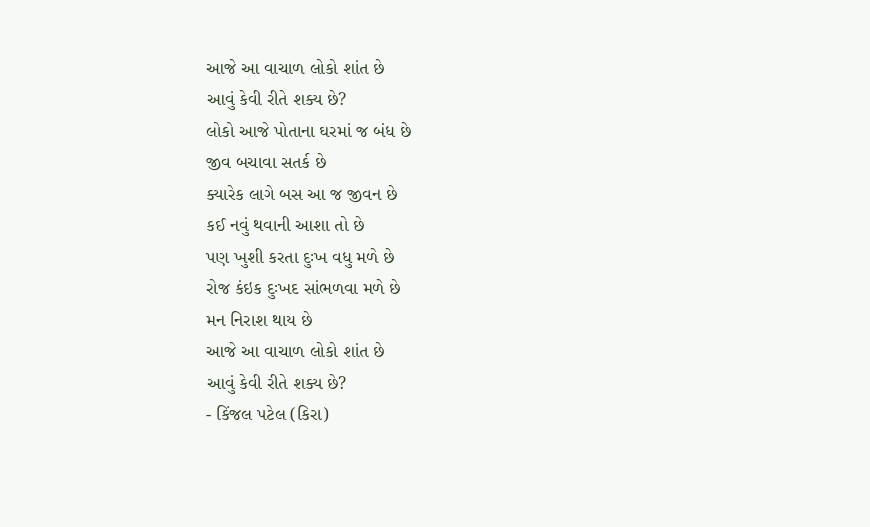આજે આ વાચાળ લોકો શાંત છે
આવું કેવી રીતે શક્ય છે?
લોકો આજે પોતાના ઘરમાં જ બંધ છે
જીવ બચાવા સતર્ક છે
ક્યારેક લાગે બસ આ જ જીવન છે
કઈ નવું થવાની આશા તો છે
પણ ખુશી કરતા દુઃખ વધુ મળે છે
રોજ કંઇક દુઃખદ સાંભળવા મળે છે
મન નિરાશ થાય છે
આજે આ વાચાળ લોકો શાંત છે
આવું કેવી રીતે શક્ય છે?
- કિંજલ પટેલ (કિરા)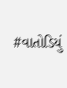#વાતોડિયું